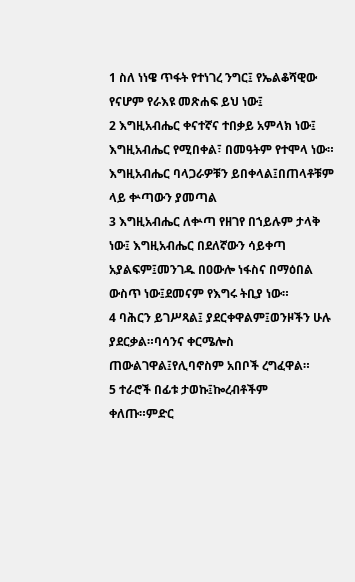1 ስለ ነነዌ ጥፋት የተነገረ ንግር፤ የኤልቆሻዊው የናሆም የራእዩ መጽሐፍ ይህ ነው፤
2 እግዚአብሔር ቀናተኛና ተበቃይ አምላክ ነው፤ እግዚአብሔር የሚበቀል፣ በመዓትም የተሞላ ነው። እግዚአብሔር ባላጋራዎቹን ይበቀላል፤በጠላቶቹም ላይ ቍጣውን ያመጣል
3 እግዚአብሔር ለቍጣ የዘገየ በኀይሉም ታላቅ ነው፤ እግዚአብሔር በደለኛውን ሳይቀጣ አያልፍም፤መንገዱ በዐውሎ ነፋስና በማዕበል ውስጥ ነው፤ደመናም የእግሩ ትቢያ ነው።
4 ባሕርን ይገሥጻል፤ ያደርቀዋልም፤ወንዞችን ሁሉ ያደርቃል።ባሳንና ቀርሜሎስ ጠውልገዋል፤የሊባኖስም አበቦች ረግፈዋል።
5 ተራሮች በፊቱ ታወኩ፤ኰረብቶችም ቀለጡ።ምድር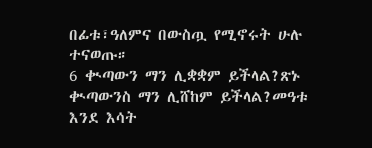በፊቱ፣ዓለምና በውስጧ የሚኖሩት ሁሉ ተናወጡ።
6 ቊጣውን ማን ሊቋቋም ይችላል?ጽኑ ቊጣውንስ ማን ሊሸከም ይችላል?መዓቱ እንደ እሳት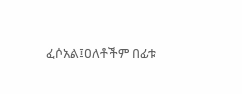ፈሶአል፤ዐለቶችም በፊቱ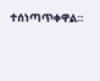ተሰነጣጥቀዋል።